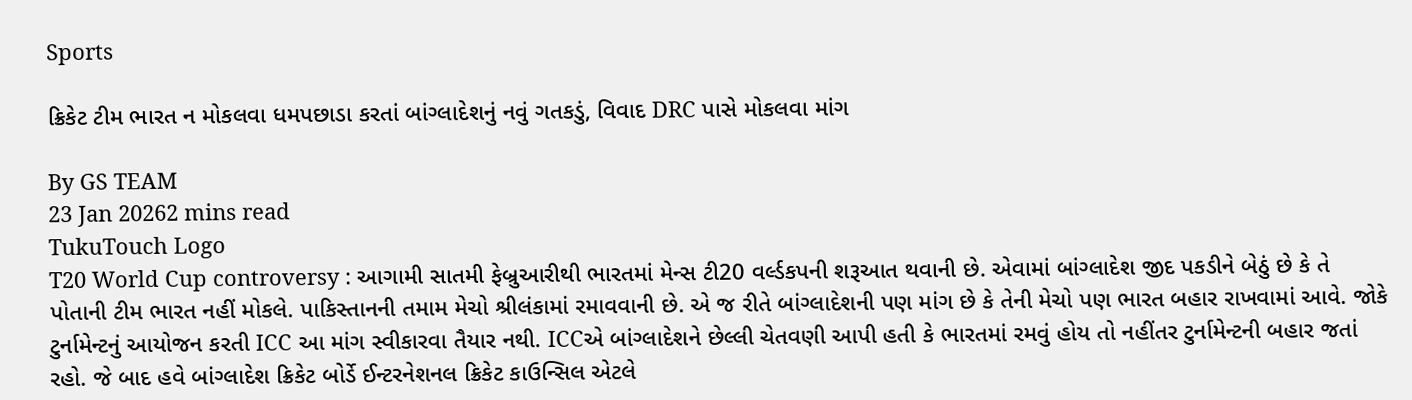Sports

ક્રિકેટ ટીમ ભારત ન મોકલવા ધમપછાડા કરતાં બાંગ્લાદેશનું નવું ગતકડું, વિવાદ DRC પાસે મોકલવા માંગ

By GS TEAM
23 Jan 20262 mins read
TukuTouch Logo
T20 World Cup controversy : આગામી સાતમી ફેબ્રુઆરીથી ભારતમાં મેન્સ ટી20 વર્લ્ડકપની શરૂઆત થવાની છે. એવામાં બાંગ્લાદેશ જીદ પકડીને બેઠું છે કે તે પોતાની ટીમ ભારત નહીં મોકલે. પાકિસ્તાનની તમામ મેચો શ્રીલંકામાં રમાવવાની છે. એ જ રીતે બાંગ્લાદેશની પણ માંગ છે કે તેની મેચો પણ ભારત બહાર રાખવામાં આવે. જોકે ટુર્નામેન્ટનું આયોજન કરતી ICC આ માંગ સ્વીકારવા તૈયાર નથી. ICCએ બાંગ્લાદેશને છેલ્લી ચેતવણી આપી હતી કે ભારતમાં રમવું હોય તો નહીંતર ટુર્નામેન્ટની બહાર જતાં રહો. જે બાદ હવે બાંગ્લાદેશ ક્રિકેટ બોર્ડે ઈન્ટરનેશનલ ક્રિકેટ કાઉન્સિલ એટલે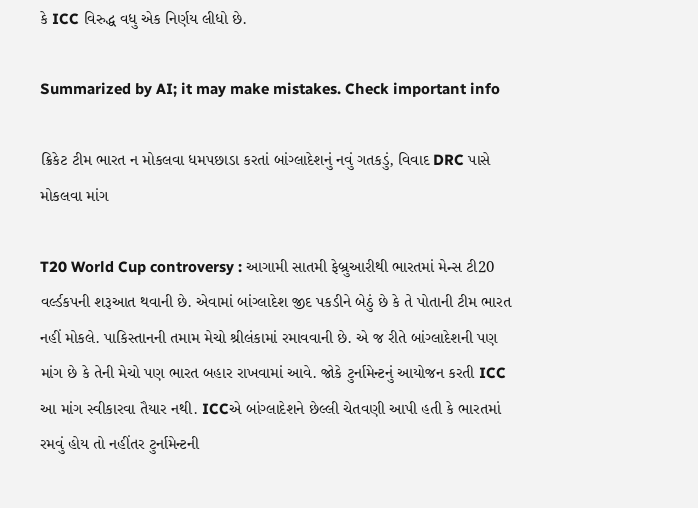કે ICC વિરુદ્ધ વધુ એક નિર્ણય લીધો છે.

Summarized by AI; it may make mistakes. Check important info

ક્રિકેટ ટીમ ભારત ન મોકલવા ધમપછાડા કરતાં બાંગ્લાદેશનું નવું ગતકડું, વિવાદ DRC પાસે મોકલવા માંગ

T20 World Cup controversy : આગામી સાતમી ફેબ્રુઆરીથી ભારતમાં મેન્સ ટી20 વર્લ્ડકપની શરૂઆત થવાની છે. એવામાં બાંગ્લાદેશ જીદ પકડીને બેઠું છે કે તે પોતાની ટીમ ભારત નહીં મોકલે. પાકિસ્તાનની તમામ મેચો શ્રીલંકામાં રમાવવાની છે. એ જ રીતે બાંગ્લાદેશની પણ માંગ છે કે તેની મેચો પણ ભારત બહાર રાખવામાં આવે. જોકે ટુર્નામેન્ટનું આયોજન કરતી ICC આ માંગ સ્વીકારવા તૈયાર નથી. ICCએ બાંગ્લાદેશને છેલ્લી ચેતવણી આપી હતી કે ભારતમાં રમવું હોય તો નહીંતર ટુર્નામેન્ટની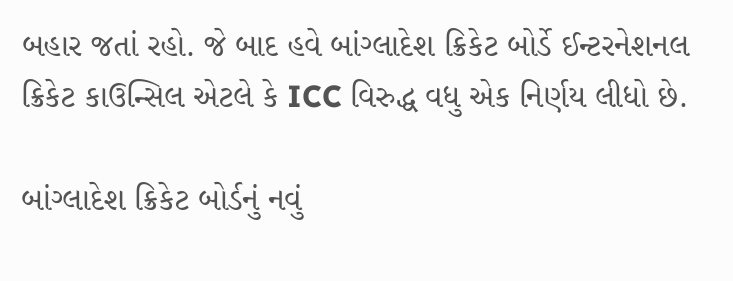બહાર જતાં રહો. જે બાદ હવે બાંગ્લાદેશ ક્રિકેટ બોર્ડે ઈન્ટરનેશનલ ક્રિકેટ કાઉન્સિલ એટલે કે ICC વિરુદ્ધ વધુ એક નિર્ણય લીધો છે.

બાંગ્લાદેશ ક્રિકેટ બોર્ડનું નવું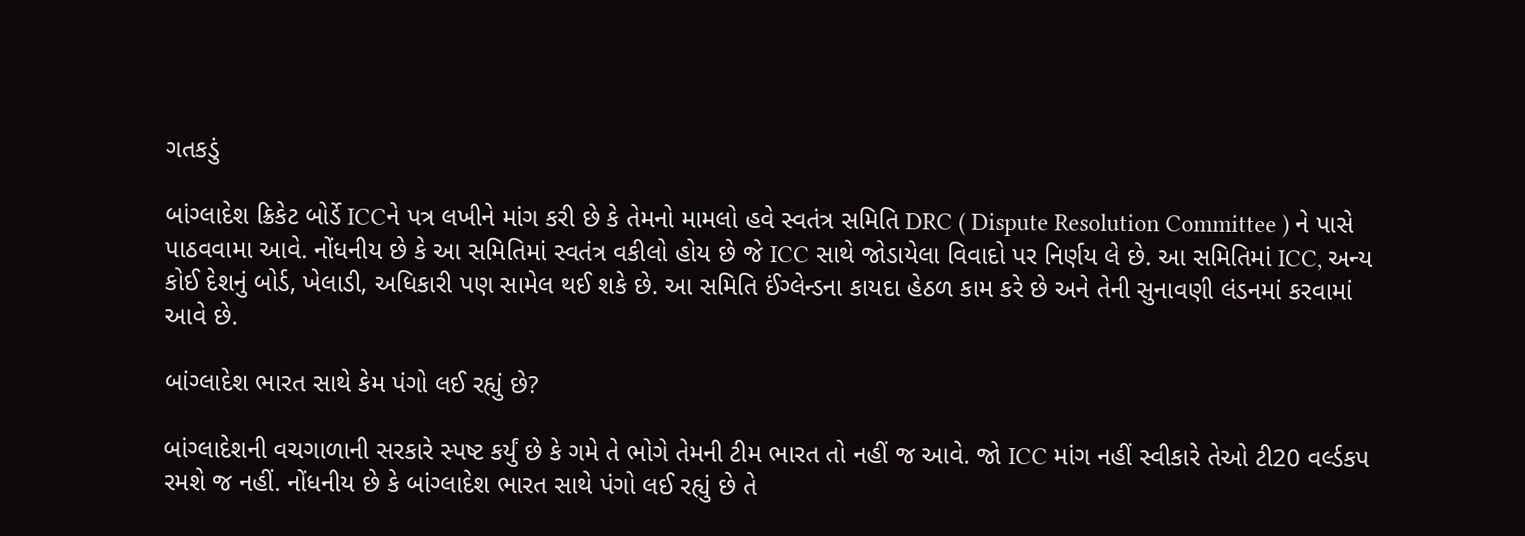ગતકડું

બાંગ્લાદેશ ક્રિકેટ બોર્ડે ICCને પત્ર લખીને માંગ કરી છે કે તેમનો મામલો હવે સ્વતંત્ર સમિતિ DRC ( Dispute Resolution Committee ) ને પાસે પાઠવવામા આવે. નોંધનીય છે કે આ સમિતિમાં સ્વતંત્ર વકીલો હોય છે જે ICC સાથે જોડાયેલા વિવાદો પર નિર્ણય લે છે. આ સમિતિમાં ICC, અન્ય કોઈ દેશનું બોર્ડ, ખેલાડી, અધિકારી પણ સામેલ થઈ શકે છે. આ સમિતિ ઈંગ્લેન્ડના કાયદા હેઠળ કામ કરે છે અને તેની સુનાવણી લંડનમાં કરવામાં આવે છે.

બાંગ્લાદેશ ભારત સાથે કેમ પંગો લઈ રહ્યું છે?

બાંગ્લાદેશની વચગાળાની સરકારે સ્પષ્ટ કર્યું છે કે ગમે તે ભોગે તેમની ટીમ ભારત તો નહીં જ આવે. જો ICC માંગ નહીં સ્વીકારે તેઓ ટી20 વર્લ્ડકપ રમશે જ નહીં. નોંધનીય છે કે બાંગ્લાદેશ ભારત સાથે પંગો લઈ રહ્યું છે તે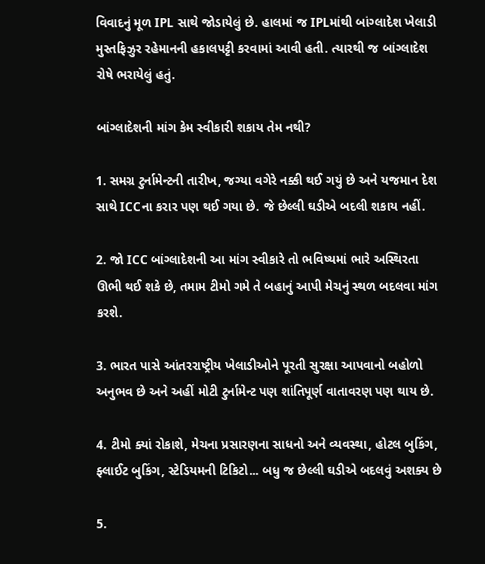વિવાદનું મૂળ IPL સાથે જોડાયેલું છે. હાલમાં જ IPLમાંથી બાંગ્લાદેશ ખેલાડી મુસ્તફિઝુર રહેમાનની હકાલપટ્ટી કરવામાં આવી હતી. ત્યારથી જ બાંગ્લાદેશ રોષે ભરાયેલું હતું.

બાંગ્લાદેશની માંગ કેમ સ્વીકારી શકાય તેમ નથી?

1. સમગ્ર ટુર્નામેન્ટની તારીખ, જગ્યા વગેરે નક્કી થઈ ગયું છે અને યજમાન દેશ સાથે ICCના કરાર પણ થઈ ગયા છે. જે છેલ્લી ઘડીએ બદલી શકાય નહીં.

2. જો ICC બાંગ્લાદેશની આ માંગ સ્વીકારે તો ભવિષ્યમાં ભારે અસ્થિરતા ઊભી થઈ શકે છે, તમામ ટીમો ગમે તે બહાનું આપી મેચનું સ્થળ બદલવા માંગ કરશે.

3. ભારત પાસે આંતરરાષ્ટ્રીય ખેલાડીઓને પૂરતી સુરક્ષા આપવાનો બહોળો અનુભવ છે અને અહીં મોટી ટુર્નામેન્ટ પણ શાંતિપૂર્ણ વાતાવરણ પણ થાય છે.

4. ટીમો ક્યાં રોકાશે, મેચના પ્રસારણના સાધનો અને વ્યવસ્થા, હોટલ બુકિંગ, ફ્લાઈટ બુકિંગ, સ્ટેડિયમની ટિકિટો... બધુ જ છેલ્લી ઘડીએ બદલવું અશક્ય છે

5.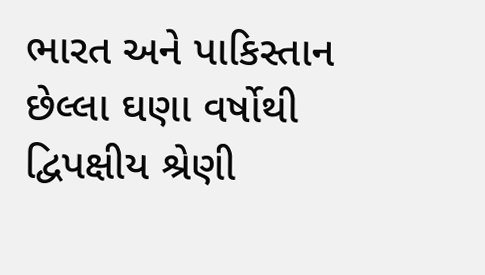ભારત અને પાકિસ્તાન છેલ્લા ઘણા વર્ષોથી દ્વિપક્ષીય શ્રેણી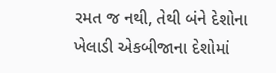રમત જ નથી, તેથી બંને દેશોના ખેલાડી એકબીજાના દેશોમાં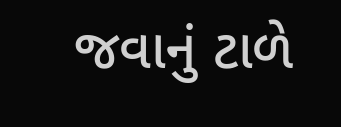જવાનું ટાળે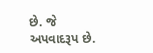છે. જે અપવાદરૂપ છે.